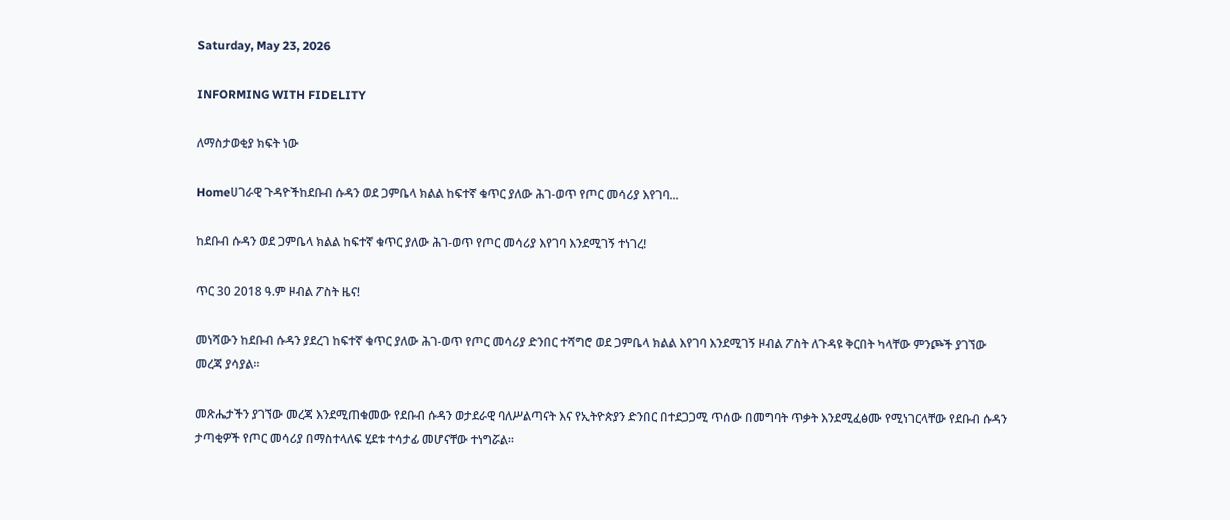Saturday, May 23, 2026

INFORMING WITH FIDELITY

ለማስታወቂያ ክፍት ነው

Homeሀገራዊ ጉዳዮችከደቡብ ሱዳን ወደ ጋምቤላ ክልል ከፍተኛ ቁጥር ያለው ሕገ-ወጥ የጦር መሳሪያ እየገባ...

ከደቡብ ሱዳን ወደ ጋምቤላ ክልል ከፍተኛ ቁጥር ያለው ሕገ-ወጥ የጦር መሳሪያ እየገባ እንደሚገኝ ተነገረ!

ጥር 30 2018 ዓ.ም ዞብል ፖስት ዜና!

መነሻውን ከደቡብ ሱዳን ያደረገ ከፍተኛ ቁጥር ያለው ሕገ-ወጥ የጦር መሳሪያ ድንበር ተሻግሮ ወደ ጋምቤላ ክልል እየገባ እንደሚገኝ ዞብል ፖስት ለጉዳዩ ቅርበት ካላቸው ምንጮች ያገኘው መረጃ ያሳያል።

መጽሔታችን ያገኘው መረጃ እንደሚጠቁመው የደቡብ ሱዳን ወታደራዊ ባለሥልጣናት እና የኢትዮጵያን ድንበር በተደጋጋሚ ጥሰው በመግባት ጥቃት እንደሚፈፅሙ የሚነገርላቸው የደቡብ ሱዳን ታጣቂዎች የጦር መሳሪያ በማስተላለፍ ሂደቱ ተሳታፊ መሆናቸው ተነግሯል።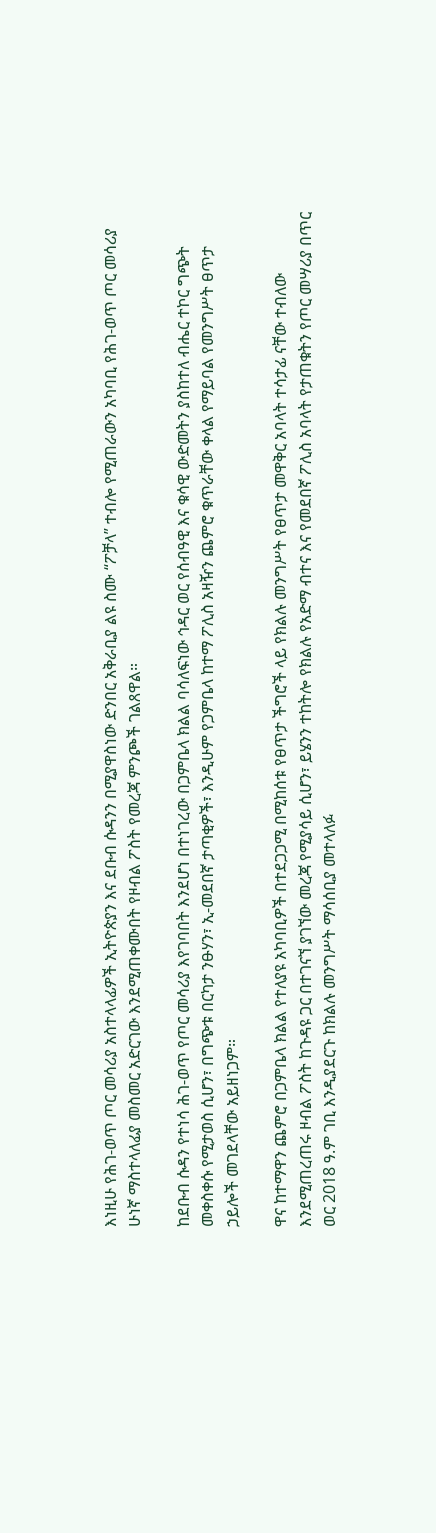እነዚሁ የሕገ-ወጥ ጦር መሳሪያ አስተላላፊዎች ኢትዮጵያን እና ደቡብ ሱዳንን በሚያዋስነው ድንበር አቅራቢያ ልዩ ስሙ “ፖቻላ” ተብሎ የሚጠራውን አካባቢ የሕገ-ወጥ ጦር መሳሪያ ሁነኛ ማስተላለፊያ መስመር አድርገው እንደሚጠቀሙበት የዞብል ፖስት የመረጃ ምንጮች ገልጸዋል።

ከደቡብ ሱዳን የተነሳ ሕገ-ወጥ የጦር መሳሪያ እየገባበት እንደሆነ በተነገረው በጋምቤላ ክልል ባሳለፍነው ኅዳር ወር የሰብዓዊ እና ቁሳዊ ውድመትን ያስከተለ ብሔር ተኮር ግጭት መቀስቀሱ የሚታወስ ሲሆን፣ በግጭቱ በርካታ ንፁሃን፣ ኢ-መደበኛ ታጣቂዎች፣ እንዲሁም የጋምቤላ ከተማ ፖሊስ አዛዥን ጨምሮ ቁጥራቸው ቀላል የማይባል የመንግሥት ፀጥታ ኃይሎች መገደላቸው አይዘነጋም።

ዋና ከተማዋን ጨምሮ በጋምቤላ ክልል የተለያዩ አካባቢዎች በተደጋጋሚ በሚከሰቱ የፀጥታ ችግሮች ላይ የክልሉ መንግሥት የፀጥታ መዋቅር አባላት ተሳታፊ ናቸው ተብለው እንደሚጠረጠሩ ዞብል ፖስት ከጉዳዩ ጋር በተገናኘ ያገኘው መረጃ የሚያሳይ ሲሆን፣ ይሄንን ተከትሎ የክልሉ የአድማ ብተና እና የመደበኛ ፖሊስ አባላት የታጠቁትን የጦር መሣሪያ በጥር ወር 2018 ዓ.ም ገቢ እንዲያደርጉ ከክልሉ መንግሥት ማሳሰቢያ መተላለፉ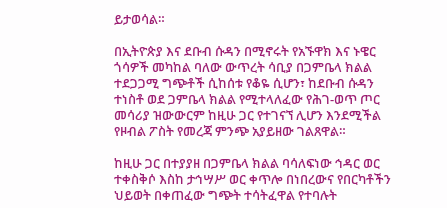ይታወሳል።

በኢትዮጵያ እና ደቡብ ሱዳን በሚኖሩት የአኙዋክ እና ኑዌር ጎሳዎች መካከል ባለው ውጥረት ሳቢያ በጋምቤላ ክልል ተደጋጋሚ ግጭቶች ሲከሰቱ የቆዬ ሲሆን፣ ከደቡብ ሱዳን ተነስቶ ወደ ጋምቤላ ክልል የሚተላለፈው የሕገ-ወጥ ጦር መሳሪያ ዝውውርም ከዚሁ ጋር የተገናኘ ሊሆን እንደሚችል የዞብል ፖስት የመረጃ ምንጭ አያይዘው ገልጸዋል።

ከዚሁ ጋር በተያያዘ በጋምቤላ ክልል ባሳለፍነው ኅዳር ወር ተቀስቅሶ እስከ ታኅሣሥ ወር ቀጥሎ በነበረውና የበርካቶችን ህይወት በቀጠፈው ግጭት ተሳትፈዋል የተባሉት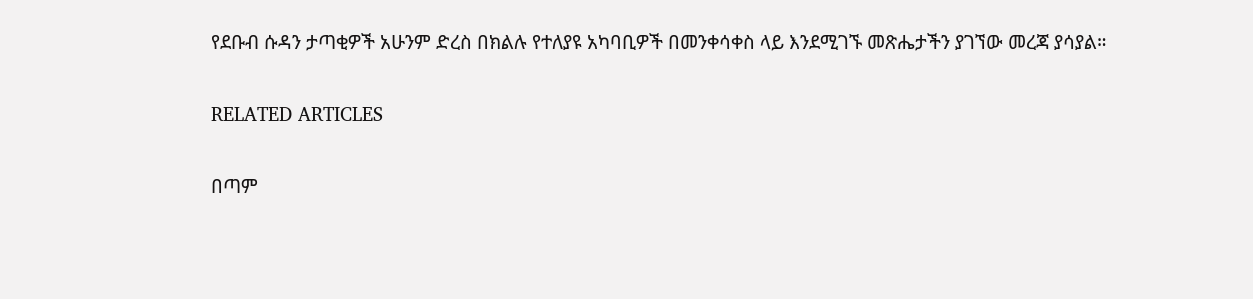የደቡብ ሱዳን ታጣቂዎች አሁንም ድረስ በክልሉ የተለያዩ አካባቢዎች በመንቀሳቀስ ላይ እንደሚገኙ መጽሔታችን ያገኘው መረጃ ያሳያል።

RELATED ARTICLES

በጣም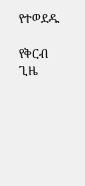የተወደዱ

የቅርብ ጊዜ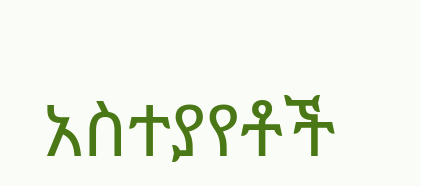አስተያየቶች